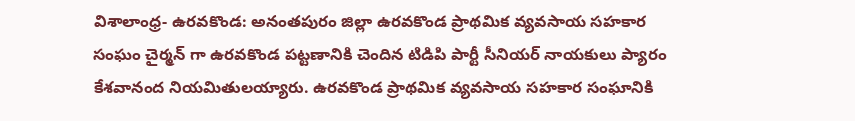విశాలాంధ్ర- ఉరవకొండ: అనంతపురం జిల్లా ఉరవకొండ ప్రాథమిక వ్యవసాయ సహకార సంఘం చైర్మన్ గా ఉరవకొండ పట్టణానికి చెందిన టిడిపి పార్టీ సీనియర్ నాయకులు ప్యారం కేశవానంద నియమితులయ్యారు. ఉరవకొండ ప్రాథమిక వ్యవసాయ సహకార సంఘానికి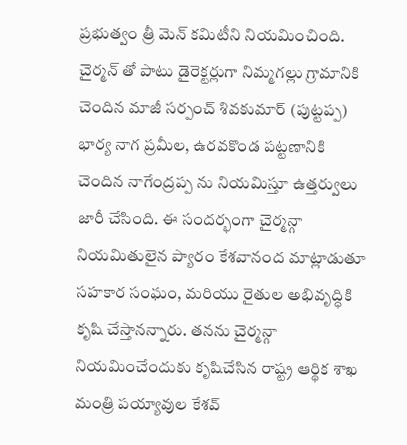ప్రభుత్వం త్రీ మెన్ కమిటీని నియమించింది. చైర్మన్ తో పాటు డైరెక్టర్లుగా నిమ్మగల్లు గ్రామానికి చెందిన మాజీ సర్పంచ్ శివకుమార్ (పుట్టప్ప) భార్య నాగ ప్రమీల, ఉరవకొండ పట్టణానికి చెందిన నాగేంద్రప్ప ను నియమిస్తూ ఉత్తర్వులు జారీ చేసింది. ఈ సందర్భంగా చైర్మన్గా నియమితులైన ప్యారం కేశవానంద మాట్లాడుతూ సహకార సంఘం, మరియు రైతుల అభివృద్ధికి కృషి చేస్తానన్నారు. తనను చైర్మన్గా నియమించేందుకు కృషిచేసిన రాష్ట్ర ఆర్థిక శాఖ మంత్రి పయ్యావుల కేశవ్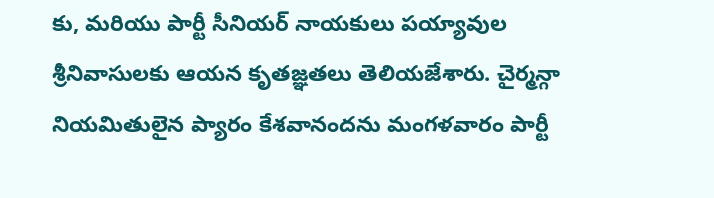కు, మరియు పార్టీ సీనియర్ నాయకులు పయ్యావుల శ్రీనివాసులకు ఆయన కృతజ్ఞతలు తెలియజేశారు. చైర్మన్గా నియమితులైన ప్యారం కేశవానందను మంగళవారం పార్టీ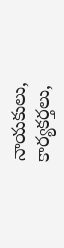నాయకులు, కార్యకర్తలు,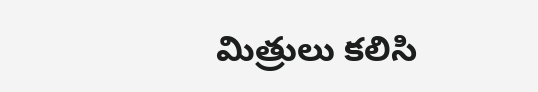మిత్రులు కలిసి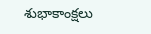శుభాకాంక్షలు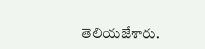తెలియజేశారు.